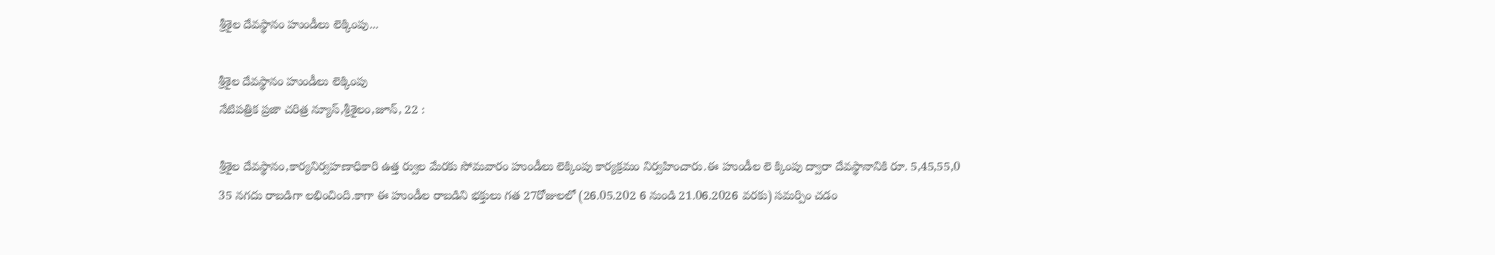శ్రీశైల దేవస్థానం హుండీలు లెక్కింపు...

శ్రీశైల దేవస్థానం హుండీలు లెక్కింపు
నేటిపత్రిక ప్రజా చరిత్ర న్యూస్,శ్రీశైలం,జూన్, 22 :

శ్రీశైల దేవస్థానం,కార్యనిర్వహణాధికారి ఉత్త ర్వుల మేరకు సోమవారం హుండీలు లెక్కింపు కార్యక్రమం నిర్వహించారు.ఈ హుండీల లె క్కింపు ద్వారా దేవస్థానానికి రూ. 5,45,55,0 35 నగదు రాబడిగా లభించింది.కాగా ఈ హుండీల రాబడిని భక్తులు గత 27రోజులలో (26.05.202 6 నుండి 21.06.2026 వరకు) సమర్పిం చడం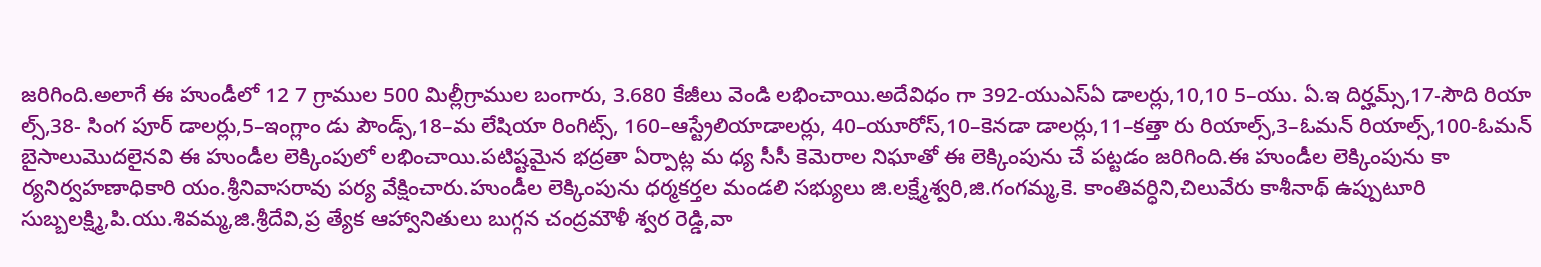జరిగింది.అలాగే ఈ హుండీలో 12 7 గ్రాముల 500 మిల్లీగ్రాముల బంగారు, 3.680 కేజీలు వెండి లభించాయి.అదేవిధం గా 392-యుఎస్ఏ డాలర్లు,10,10 5–యు. ఏ.ఇ దిర్హమ్స్,17-సౌది రియా ల్స్,38- సింగ పూర్ డాలర్లు,5–ఇంగ్లాం డు పౌండ్స్,18–మ లేషియా రింగిట్స్, 160–ఆస్ట్రేలియాడాలర్లు, 40–యూరోస్,10–కెనడా డాలర్లు,11–కత్తా రు రియాల్స్,3–ఓమన్ రియాల్స్,100-ఓమన్ బైసాలుమొదలైనవి ఈ హుండీల లెక్కింపులో లభించాయి.పటిష్టమైన భద్రతా ఏర్పాట్ల మ ధ్య సీసీ కెమెరాల నిఘాతో ఈ లెక్కింపును చే పట్టడం జరిగింది.ఈ హుండీల లెక్కింపును కా ర్యనిర్వహణాధికారి యం.శ్రీనివాసరావు పర్య వేక్షించారు.హుండీల లెక్కింపును ధర్మకర్తల మండలి సభ్యులు జి.లక్ష్మేశ్వరి,జి.గంగమ్మ,కె. కాంతివర్ధిని,చిలువేరు కాశీనాథ్ ఉప్పుటూరి సుబ్బలక్ష్మి,పి.యు.శివమ్మ,జి.శ్రీదేవి,ప్ర త్యేక ఆహ్వానితులు బుగ్గన చంద్రమౌళీ శ్వర రెడ్డి,వా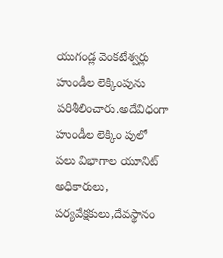యుగండ్ల వెంకటేశ్వర్లు హుండీల లెక్కింపును పరిశీలించారు.అదేవిధంగా హుండీల లెక్కిం పులో పలు విభాగాల యూనిట్ అధికారులు, పర్యవేక్షకులు,దేవస్థానం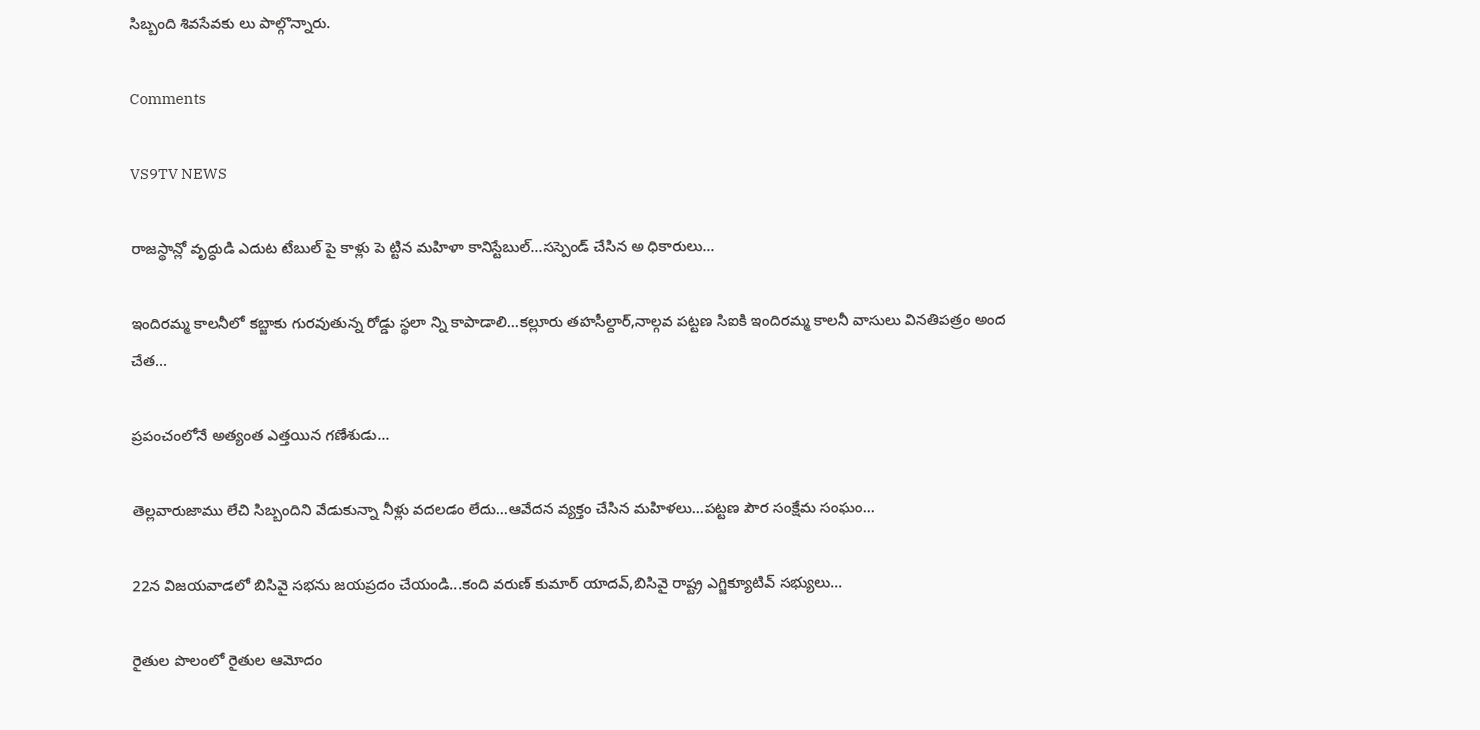సిబ్బంది శివసేవకు లు పాల్గొన్నారు.

Comments

VS9TV NEWS

రాజస్థాన్లో వృద్ధుడి ఎదుట టేబుల్ పై కాళ్లు పె ట్టిన మహిళా కానిస్టేబుల్...సస్పెండ్ చేసిన అ ధికారులు...

ఇందిరమ్మ కాలనీలో కబ్జాకు గురవుతున్న రోడ్డు స్థలా న్ని కాపాడాలి...కల్లూరు తహసీల్దార్,నాల్గవ పట్టణ సిఐకి ఇందిరమ్మ కాలనీ వాసులు వినతిపత్రం అంద చేత...

ప్రపంచంలోనే అత్యంత ఎత్తయిన గణేశుడు...

తెల్లవారుజాము లేచి సిబ్బందిని వేడుకున్నా నీళ్లు వదలడం లేదు...ఆవేదన వ్యక్తం చేసిన మహిళలు...పట్టణ పౌర సంక్షేమ సంఘం...

22న విజయవాడలో బిసివై సభను జయప్రదం చేయండి...కంది వరుణ్ కుమార్ యాదవ్,బిసివై రాష్ట్ర ఎగ్జిక్యూటివ్ సభ్యులు...

రైతుల పొలంలో రైతుల ఆమోదం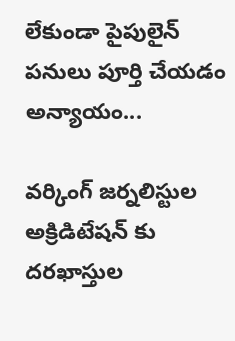లేకుండా పైపులైన్ పనులు పూర్తి చేయడం అన్యాయం...

వర్కింగ్ జర్నలిస్టుల అక్రిడిటేషన్ కు దరఖాస్తుల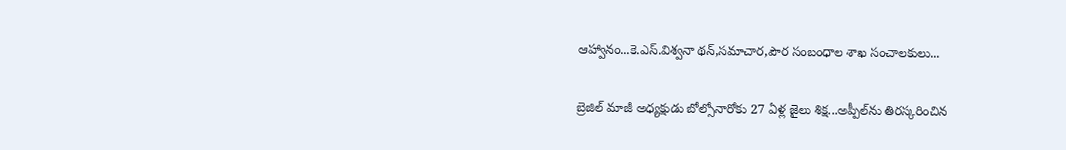ఆహ్వానం...కె.ఎస్.విశ్వనా థన్,సమాచార,పౌర సంబంధాల శాఖ సంచాలకులు...

బ్రెజిల్ మాజీ అధ్యక్షుడు బోల్సోనారోకు 27 ఏళ్ల జైలు శిక్ష...అప్పీల్‌ను తిరస్కరించిన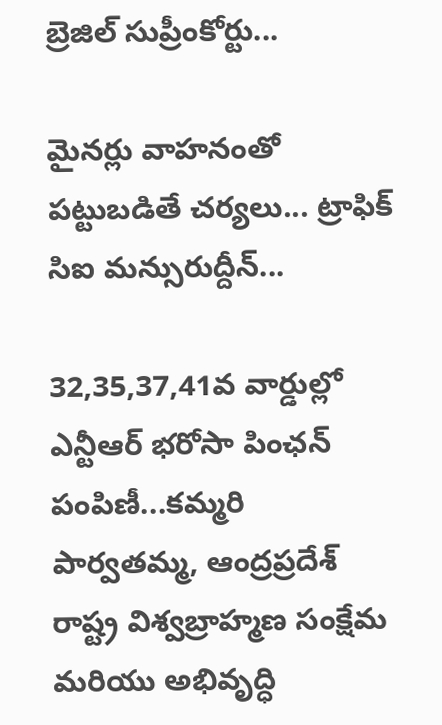బ్రెజిల్ సుప్రీంకోర్టు...

మైనర్లు వాహనంతో పట్టుబడితే చర్యలు... ట్రాఫిక్ సిఐ మన్సురుద్దీన్...

32,35,37,41వ వార్డుల్లో ఎన్టీఆర్ భరోసా పింఛన్ పంపిణీ...కమ్మరి పార్వతమ్మ, ఆంద్రప్రదేశ్ రాష్ట్ర విశ్వబ్రాహ్మణ సంక్షేమ మరియు అభివృద్ధి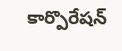కార్పొరేషన్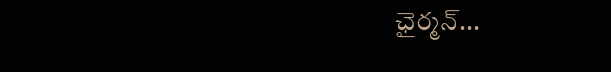ఛైర్మన్...